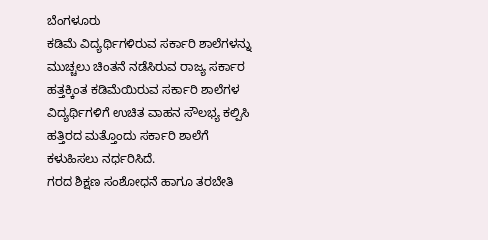ಬೆಂಗಳೂರು
ಕಡಿಮೆ ವಿದ್ಯರ್ಥಿಗಳಿರುವ ಸರ್ಕಾರಿ ಶಾಲೆಗಳನ್ನು ಮುಚ್ಚಲು ಚಿಂತನೆ ನಡೆಸಿರುವ ರಾಜ್ಯ ಸರ್ಕಾರ ಹತ್ತಕ್ಕಿಂತ ಕಡಿಮೆಯಿರುವ ಸರ್ಕಾರಿ ಶಾಲೆಗಳ ವಿದ್ಯರ್ಥಿಗಳಿಗೆ ಉಚಿತ ವಾಹನ ಸೌಲಭ್ಯ ಕಲ್ಪಿಸಿ ಹತ್ತಿರದ ಮತ್ತೊಂದು ಸರ್ಕಾರಿ ಶಾಲೆಗೆ ಕಳುಹಿಸಲು ನರ್ಧರಿಸಿದೆ.
ಗರದ ಶಿಕ್ಷಣ ಸಂಶೋಧನೆ ಹಾಗೂ ತರಬೇತಿ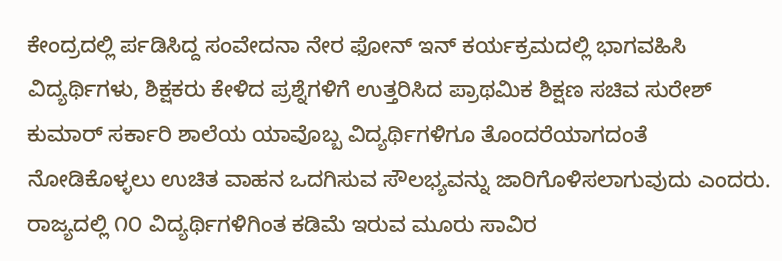ಕೇಂದ್ರದಲ್ಲಿ ರ್ಪಡಿಸಿದ್ದ ಸಂವೇದನಾ ನೇರ ಫೋನ್ ಇನ್ ಕರ್ಯಕ್ರಮದಲ್ಲಿ ಭಾಗವಹಿಸಿ ವಿದ್ಯರ್ಥಿಗಳು, ಶಿಕ್ಷಕರು ಕೇಳಿದ ಪ್ರಶ್ನೆಗಳಿಗೆ ಉತ್ತರಿಸಿದ ಪ್ರಾಥಮಿಕ ಶಿಕ್ಷಣ ಸಚಿವ ಸುರೇಶ್ ಕುಮಾರ್ ಸರ್ಕಾರಿ ಶಾಲೆಯ ಯಾವೊಬ್ಬ ವಿದ್ಯರ್ಥಿಗಳಿಗೂ ತೊಂದರೆಯಾಗದಂತೆ ನೋಡಿಕೊಳ್ಳಲು ಉಚಿತ ವಾಹನ ಒದಗಿಸುವ ಸೌಲಭ್ಯವನ್ನು ಜಾರಿಗೊಳಿಸಲಾಗುವುದು ಎಂದರು.
ರಾಜ್ಯದಲ್ಲಿ ೧೦ ವಿದ್ಯರ್ಥಿಗಳಿಗಿಂತ ಕಡಿಮೆ ಇರುವ ಮೂರು ಸಾವಿರ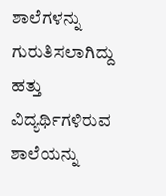ಶಾಲೆಗಳನ್ನು ಗುರುತಿಸಲಾಗಿದ್ದು ಹತ್ತು ವಿದ್ಯರ್ಥಿಗಳಿರುವ ಶಾಲೆಯನ್ನು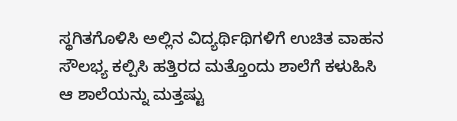ಸ್ಥಗಿತಗೊಳಿಸಿ ಅಲ್ಲಿನ ವಿದ್ಯರ್ಥಿಥಿಗಳಿಗೆ ಉಚಿತ ವಾಹನ ಸೌಲಭ್ಯ ಕಲ್ಪಿಸಿ ಹತ್ತಿರದ ಮತ್ತೊಂದು ಶಾಲೆಗೆ ಕಳುಹಿಸಿ ಆ ಶಾಲೆಯನ್ನು ಮತ್ತಷ್ಟು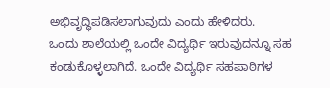ಅಭಿವೃದ್ಧಿಪಡಿಸಲಾಗುವುದು ಎಂದು ಹೇಳಿದರು.
ಒಂದು ಶಾಲೆಯಲ್ಲಿ ಒಂದೇ ವಿದ್ಯರ್ಥಿ ಇರುವುದನ್ನೂ ಸಹ ಕಂಡುಕೊಳ್ಳಲಾಗಿದೆ. ಒಂದೇ ವಿದ್ಯರ್ಥಿ ಸಹಪಾಠಿಗಳ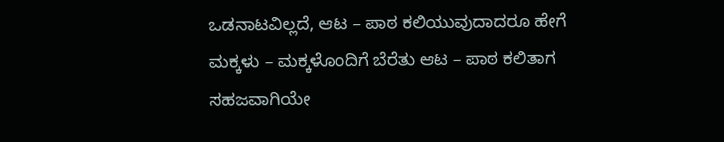ಒಡನಾಟವಿಲ್ಲದೆ, ಆಟ – ಪಾಠ ಕಲಿಯುವುದಾದರೂ ಹೇಗೆ ಮಕ್ಕಳು – ಮಕ್ಕಳೊಂದಿಗೆ ಬೆರೆತು ಆಟ – ಪಾಠ ಕಲಿತಾಗ ಸಹಜವಾಗಿಯೇ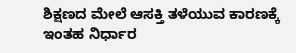ಶಿಕ್ಷಣದ ಮೇಲೆ ಆಸಕ್ತಿ ತಳೆಯುವ ಕಾರಣಕ್ಕೆ ಇಂತಹ ನಿರ್ಧಾರ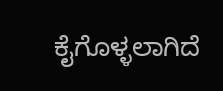ಕೈಗೊಳ್ಳಲಾಗಿದೆ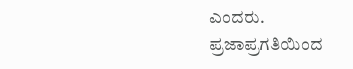ಎಂದರು.
ಪ್ರಜಾಪ್ರಗತಿಯಿಂದ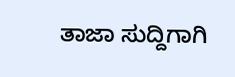ತಾಜಾ ಸುದ್ದಿಗಾಗಿ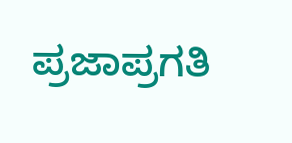ಪ್ರಜಾಪ್ರಗತಿ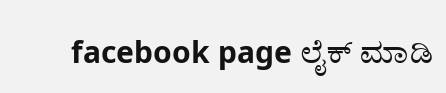facebook page ಲೈಕ್ ಮಾಡಿ